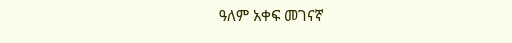ዓለም አቀፍ መገናኛ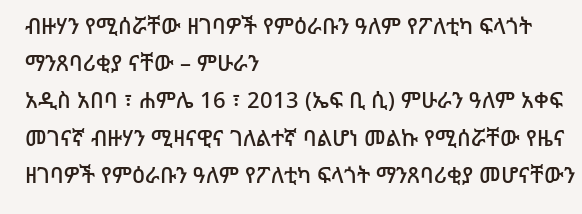ብዙሃን የሚሰሯቸው ዘገባዎች የምዕራቡን ዓለም የፖለቲካ ፍላጎት ማንጸባሪቂያ ናቸው – ምሁራን
አዲስ አበባ ፣ ሐምሌ 16 ፣ 2013 (ኤፍ ቢ ሲ) ምሁራን ዓለም አቀፍ መገናኛ ብዙሃን ሚዛናዊና ገለልተኛ ባልሆነ መልኩ የሚሰሯቸው የዜና ዘገባዎች የምዕራቡን ዓለም የፖለቲካ ፍላጎት ማንጸባሪቂያ መሆናቸውን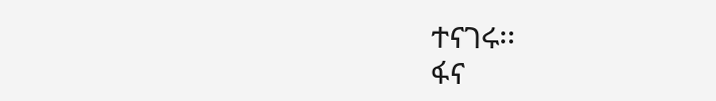ተናገሩ፡፡
ፋና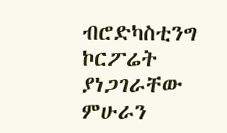ብሮድካስቲንግ ኮርፖሬት ያነጋገራቸው ምሁራን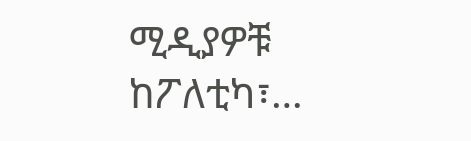ሚዲያዎቹ ከፖለቲካ፣…